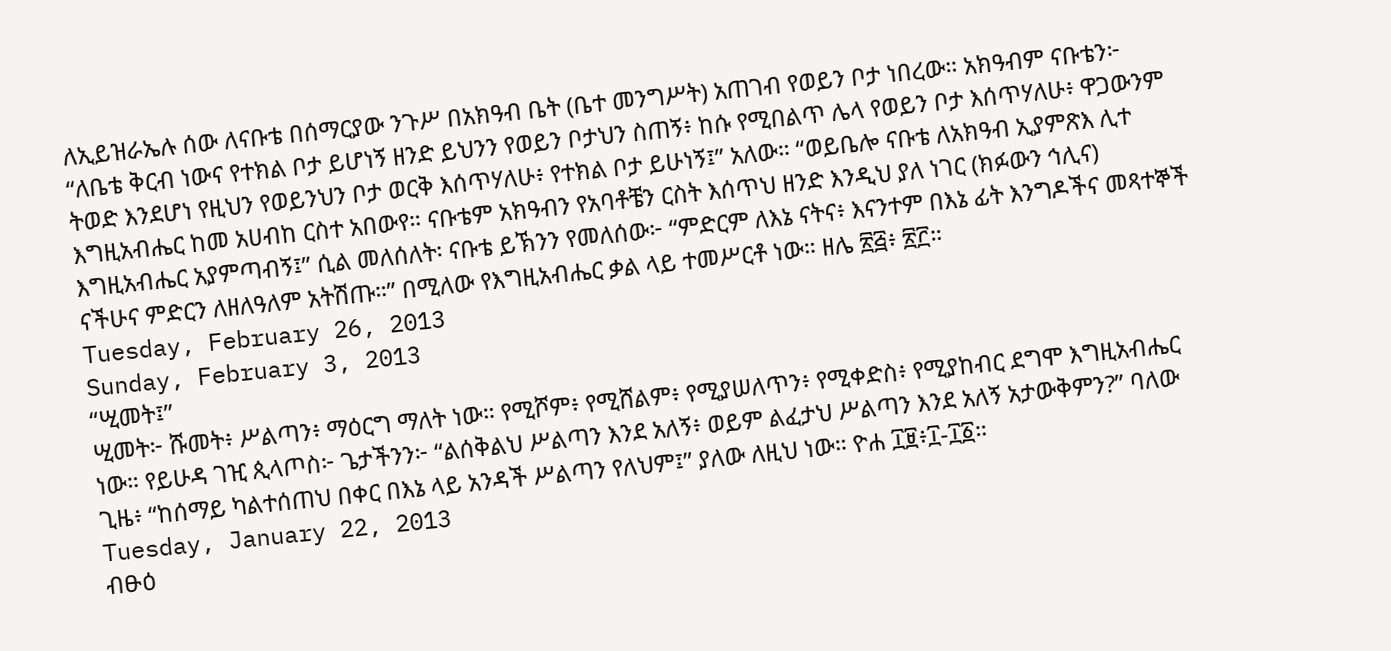ለኢይዝራኤሉ ሰው ለናቡቴ በሰማርያው ንጉሥ በአክዓብ ቤት (ቤተ መንግሥት) አጠገብ የወይን ቦታ ነበረው። አክዓብም ናቡቴን፦
“ለቤቴ ቅርብ ነውና የተክል ቦታ ይሆነኝ ዘንድ ይህንን የወይን ቦታህን ስጠኝ፥ ከሱ የሚበልጥ ሌላ የወይን ቦታ እሰጥሃለሁ፥ ዋጋውንም
ትወድ እንደሆነ የዚህን የወይንህን ቦታ ወርቅ እሰጥሃለሁ፥ የተክል ቦታ ይሁነኝ፤” አለው። “ወይቤሎ ናቡቴ ለአክዓብ ኢያምጽእ ሊተ
እግዚአብሔር ከመ አሀብከ ርስተ አበውየ። ናቡቴም አክዓብን የአባቶቼን ርስት እሰጥህ ዘንድ እንዲህ ያለ ነገር (ክፉውን ኅሊና)
እግዚአብሔር አያምጣብኝ፤” ሲል መለሰለት፡ ናቡቴ ይኽንን የመለሰው፦ “ምድርም ለእኔ ናትና፥ እናንተም በእኔ ፊት እንግዶችና መጻተኞች
ናችሁና ምድርን ለዘለዓለም አትሽጡ።” በሚለው የእግዚአብሔር ቃል ላይ ተመሥርቶ ነው። ዘሌ ፳፭፥ ፳፫።
Tuesday, February 26, 2013
Sunday, February 3, 2013
“ሢመት፤”
ሢመት፦ ሹመት፥ ሥልጣን፥ ማዕርግ ማለት ነው። የሚሾም፥ የሚሸልም፥ የሚያሠለጥን፥ የሚቀድስ፥ የሚያከብር ደግሞ እግዚአብሔር
ነው። የይሁዳ ገዢ ጲላጦስ፦ ጌታችንን፦ “ልሰቅልህ ሥልጣን እንደ አለኝ፥ ወይም ልፈታህ ሥልጣን እንደ አለኝ አታውቅምን?” ባለው
ጊዜ፥ “ከሰማይ ካልተሰጠህ በቀር በእኔ ላይ አንዳች ሥልጣን የለህም፤” ያለው ለዚህ ነው። ዮሐ ፲፱፥፲-፲፩።
Tuesday, January 22, 2013
ብፁዕ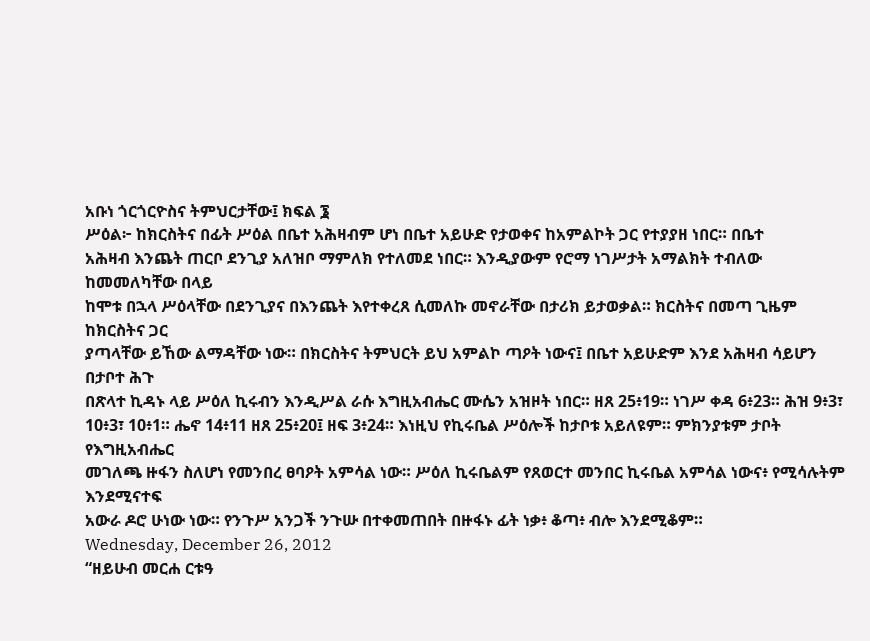አቡነ ጎርጎርዮስና ትምህርታቸው፤ ክፍል ፮
ሥዕል፦ ከክርስትና በፊት ሥዕል በቤተ አሕዛብም ሆነ በቤተ አይሁድ የታወቀና ከአምልኮት ጋር የተያያዘ ነበር። በቤተ
አሕዛብ እንጨት ጠርቦ ደንጊያ አለዝቦ ማምለክ የተለመደ ነበር። እንዲያውም የሮማ ነገሥታት አማልክት ተብለው ከመመለካቸው በላይ
ከሞቱ በኋላ ሥዕላቸው በደንጊያና በእንጨት እየተቀረጸ ሲመለኩ መኖራቸው በታሪክ ይታወቃል። ክርስትና በመጣ ጊዜም ከክርስትና ጋር
ያጣላቸው ይኸው ልማዳቸው ነው። በክርስትና ትምህርት ይህ አምልኮ ጣዖት ነውና፤ በቤተ አይሁድም እንደ አሕዛብ ሳይሆን በታቦተ ሕጉ
በጽላተ ኪዳኑ ላይ ሥዕለ ኪሩብን እንዲሥል ራሱ እግዚአብሔር ሙሴን አዝዞት ነበር። ዘጸ 25፥19። ነገሥ ቀዳ 6፥23። ሕዝ 9፥3፣
10፥3፣ 10፥1። ሔኖ 14፥11 ዘጸ 25፥20፤ ዘፍ 3፥24። እነዚህ የኪሩቤል ሥዕሎች ከታቦቱ አይለዩም። ምክንያቱም ታቦት የእግዚአብሔር
መገለጫ ዙፋን ስለሆነ የመንበረ ፀባዖት አምሳል ነው። ሥዕለ ኪሩቤልም የጸወርተ መንበር ኪሩቤል አምሳል ነውና፥ የሚሳሉትም እንደሚናተፍ
አውራ ዶሮ ሁነው ነው። የንጉሥ አንጋች ንጉሡ በተቀመጠበት በዙፋኑ ፊት ነቃ፥ ቆጣ፥ ብሎ እንደሚቆም።
Wednesday, December 26, 2012
“ዘይሁብ መርሐ ርቱዓ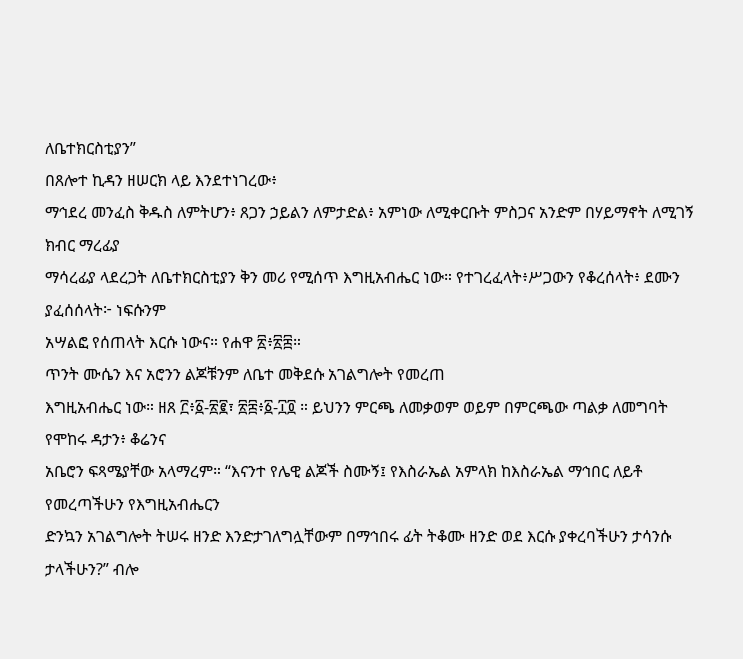ለቤተክርስቲያን”
በጸሎተ ኪዳን ዘሠርክ ላይ እንደተነገረው፥
ማኅደረ መንፈስ ቅዱስ ለምትሆን፥ ጸጋን ኃይልን ለምታድል፥ አምነው ለሚቀርቡት ምስጋና አንድም በሃይማኖት ለሚገኝ ክብር ማረፊያ
ማሳረፊያ ላደረጋት ለቤተክርስቲያን ቅን መሪ የሚሰጥ እግዚአብሔር ነው። የተገረፈላት፥ሥጋውን የቆረሰላት፥ ደሙን ያፈሰሰላት፦ ነፍሱንም
አሣልፎ የሰጠላት እርሱ ነውና። የሐዋ ፳፥፳፰።
ጥንት ሙሴን እና አሮንን ልጆቹንም ለቤተ መቅደሱ አገልግሎት የመረጠ
እግዚአብሔር ነው። ዘጸ ፫፥፩-፳፪፣ ፳፰፥፩-፲፬ ። ይህንን ምርጫ ለመቃወም ወይም በምርጫው ጣልቃ ለመግባት የሞከሩ ዳታን፥ ቆሬንና
አቤሮን ፍጻሜያቸው አላማረም። “እናንተ የሌዊ ልጆች ስሙኝ፤ የእስራኤል አምላክ ከእስራኤል ማኅበር ለይቶ የመረጣችሁን የእግዚአብሔርን
ድንኳን አገልግሎት ትሠሩ ዘንድ እንድታገለግሏቸውም በማኅበሩ ፊት ትቆሙ ዘንድ ወደ እርሱ ያቀረባችሁን ታሳንሱ ታላችሁን?” ብሎ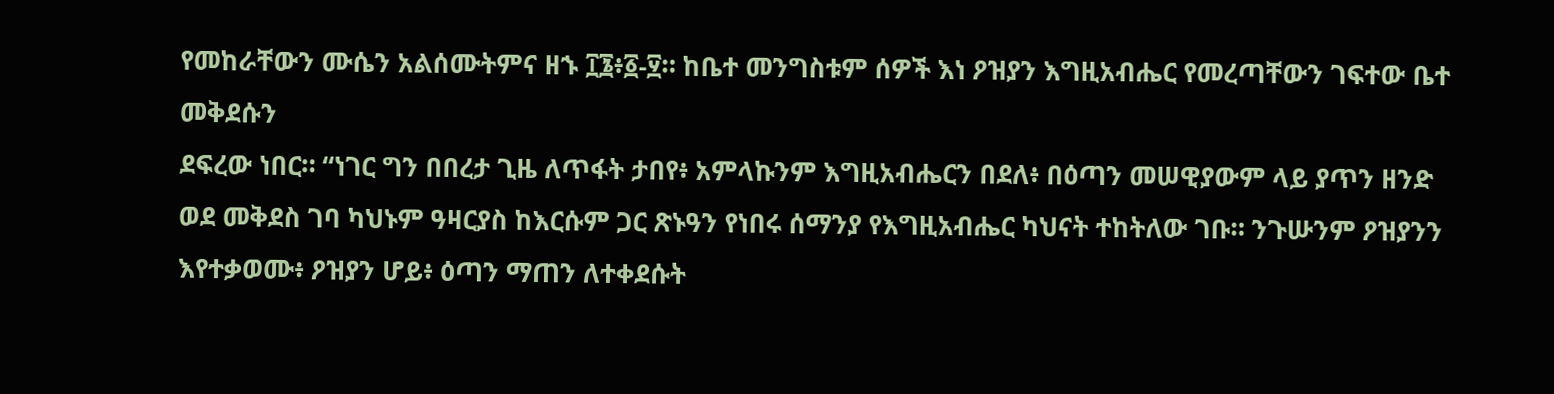የመከራቸውን ሙሴን አልሰሙትምና ዘኁ ፲፮፥፩-፶። ከቤተ መንግስቱም ሰዎች እነ ዖዝያን እግዚአብሔር የመረጣቸውን ገፍተው ቤተ መቅደሱን
ደፍረው ነበር። “ነገር ግን በበረታ ጊዜ ለጥፋት ታበየ፥ አምላኩንም እግዚአብሔርን በደለ፥ በዕጣን መሠዊያውም ላይ ያጥን ዘንድ
ወደ መቅደስ ገባ ካህኑም ዓዛርያስ ከእርሱም ጋር ጽኑዓን የነበሩ ሰማንያ የእግዚአብሔር ካህናት ተከትለው ገቡ። ንጉሡንም ዖዝያንን
እየተቃወሙ፥ ዖዝያን ሆይ፥ ዕጣን ማጠን ለተቀደሱት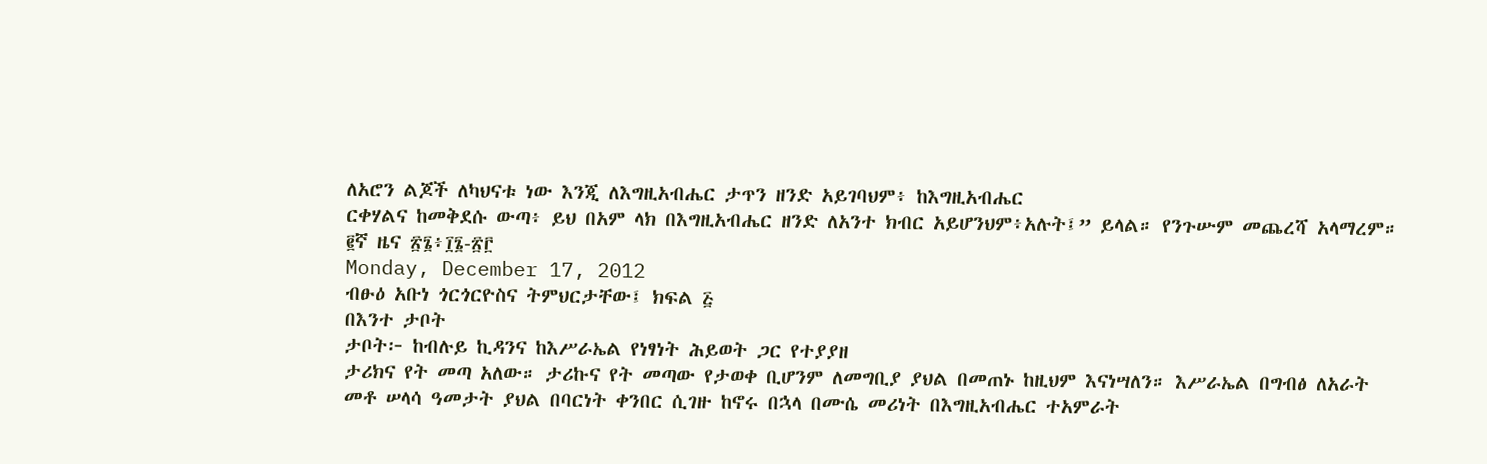ለአሮን ልጆች ለካህናቱ ነው እንጂ ለእግዚአብሔር ታጥን ዘንድ አይገባህም፥ ከእግዚአብሔር
ርቀሃልና ከመቅደሱ ውጣ፥ ይህ በአም ላክ በእግዚአብሔር ዘንድ ለአንተ ክብር አይሆንህም፥አሉት፤” ይላል። የንጉሡም መጨረሻ አላማረም።
፪ኛ ዜና ፳፮፥፲፮-፳፫
Monday, December 17, 2012
ብፁዕ አቡነ ጎርጎርዮስና ትምህርታቸው፤ ክፍል ፭
በእንተ ታቦት
ታቦት፦ ከብሉይ ኪዳንና ከእሥራኤል የነፃነት ሕይወት ጋር የተያያዘ
ታሪክና የት መጣ አለው። ታሪኩና የት መጣው የታወቀ ቢሆንም ለመግቢያ ያህል በመጠኑ ከዚህም እናነሣለን። እሥራኤል በግብፅ ለአራት
መቶ ሠላሳ ዓመታት ያህል በባርነት ቀንበር ሲገዙ ከኖሩ በኋላ በሙሴ መሪነት በእግዚአብሔር ተአምራት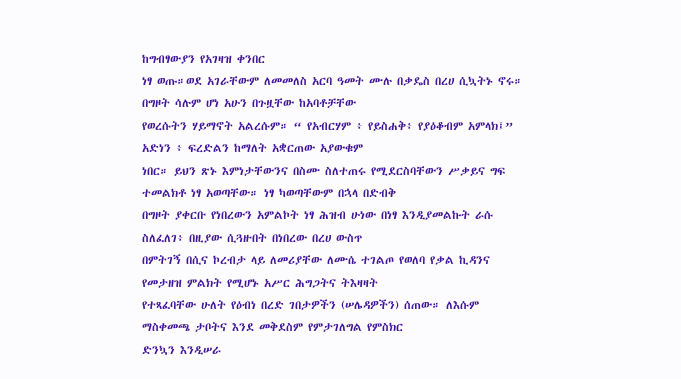ከግብፃውያን የአገዛዝ ቀንበር
ነፃ ወጡ።ወደ አገራቸውም ለመመለስ አርባ ዓመት ሙሉ በቃዴስ በረሀ ሲኳትኑ ኖሩ። በግዞት ሳሉም ሆነ አሁን በጉዟቸው ከአባቶቻቸው
የወረሱትን ሃይማኖት አልረሱም። “ የአብርሃም ፥ የይስሐቅ፥ የያዕቆብም አምላክ፤” አድነን ፥ ፍረድልን ከማለት አቋርጠው አያውቁም
ነበር። ይህን ጽኑ እምነታቸውንና በስሙ ስለተጠሩ የሚደርስባቸውን ሥቃይና ግፍ ተመልክቶ ነፃ አወጣቸው። ነፃ ካወጣቸውም በኋላ በድብቅ
በግዞት ያቀርቡ የነበረውን አምልኮት ነፃ ሕዝብ ሁነው በነፃ እንዲያመልኩት ራሱ ስለፈለገ፥ በዚያው ሲጓዙበት በነበረው በረሀ ውስጥ
በምትገኝ በሲና ኮረብታ ላይ ለመሪያቸው ለሙሴ ተገልጦ የወለባ የቃል ኪዳንና የመታዘዝ ምልክት የሚሆኑ አሥር ሕግጋትና ትእዛዛት
የተጻፈባቸው ሁለት የዕብነ በረድ ገበታዎችን (ሠሌዳዎችን) ሰጠው። ለእሱም ማስቀመጫ ታቦትና እንደ መቅደስም የምታገለግል የምስክር
ድንኳን እንዲሠራ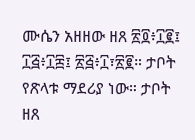ሙሴን አዘዘው ዘጸ ፳፬፥፲፪፤ ፲፭፥፲፰፤ ፳፭፥፲፣፳፪። ታቦት የጽላቱ ማደሪያ ነው። ታቦት ዘጸ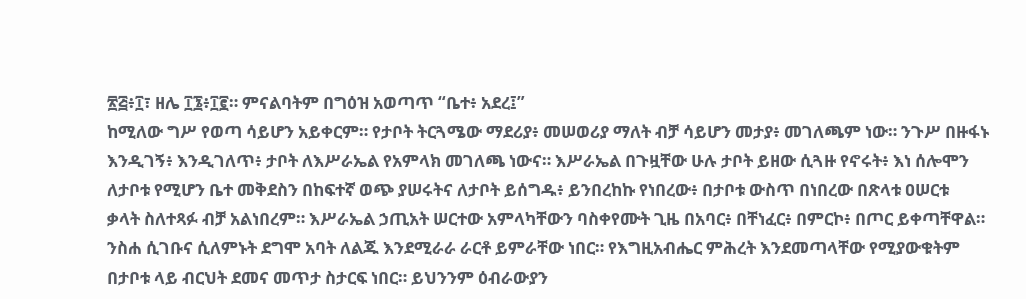፳፭፥፲፣ ዘሌ ፲፮፥፲፪። ምናልባትም በግዕዝ አወጣጥ “ቤተ፥ አደረ፤”
ከሚለው ግሥ የወጣ ሳይሆን አይቀርም። የታቦት ትርጓሜው ማደሪያ፥ መሠወሪያ ማለት ብቻ ሳይሆን መታያ፥ መገለጫም ነው። ንጉሥ በዙፋኑ
እንዲገኝ፥ እንዲገለጥ፥ ታቦት ለእሥራኤል የአምላክ መገለጫ ነውና። እሥራኤል በጉዟቸው ሁሉ ታቦት ይዘው ሲጓዙ የኖሩት፥ እነ ሰሎሞን
ለታቦቱ የሚሆን ቤተ መቅደስን በከፍተኛ ወጭ ያሠሩትና ለታቦት ይሰግዱ፥ ይንበረከኩ የነበረው፥ በታቦቱ ውስጥ በነበረው በጽላቱ ዐሠርቱ
ቃላት ስለተጻፉ ብቻ አልነበረም። እሥራኤል ኃጢአት ሠርተው አምላካቸውን ባስቀየሙት ጊዜ በአባር፥ በቸነፈር፥ በምርኮ፥ በጦር ይቀጣቸዋል።
ንስሐ ሲገቡና ሲለምኑት ደግሞ አባት ለልጁ እንደሚራራ ራርቶ ይምራቸው ነበር። የእግዚአብሔር ምሕረት እንደመጣላቸው የሚያውቁትም
በታቦቱ ላይ ብርህት ደመና መጥታ ስታርፍ ነበር። ይህንንም ዕብራውያን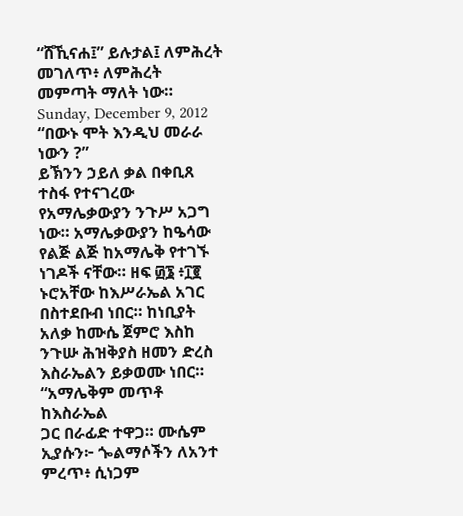“ሸኺናሐ፤” ይሉታል፤ ለምሕረት መገለጥ፥ ለምሕረት መምጣት ማለት ነው።
Sunday, December 9, 2012
“በውኑ ሞት እንዲህ መራራ ነውን ?”
ይኽንን ኃይለ ቃል በቀቢጸ ተስፋ የተናገረው የአማሌቃውያን ንጉሥ አጋግ ነው። አማሌቃውያን ከዔሳው የልጅ ልጅ ከአማሌቅ የተገኙ ነገዶች ናቸው። ዘፍ ፴፮ ፥፲፪ ኑሮአቸው ከእሥራኤል አገር በስተደቡብ ነበር። ከነቢያት አለቃ ከሙሴ ጀምሮ እስከ ንጉሡ ሕዝቅያስ ዘመን ድረስ እስራኤልን ይቃወሙ ነበር። “አማሌቅም መጥቶ ከእስራኤል
ጋር በራፊድ ተዋጋ። ሙሴም ኢያሱን፦ ጐልማሶችን ለአንተ ምረጥ፥ ሲነጋም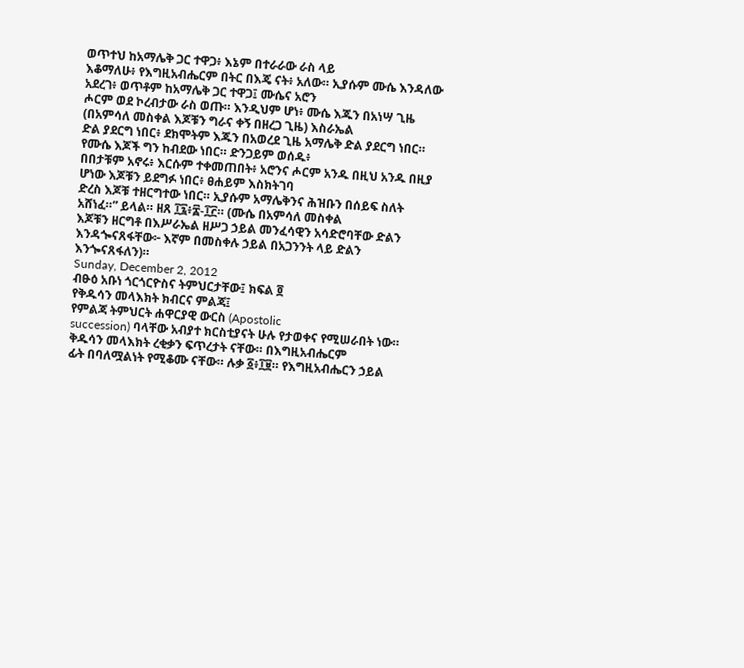ወጥተህ ከአማሌቅ ጋር ተዋጋ፥ እኔም በተራራው ራስ ላይ
እቆማለሁ፥ የእግዚአብሔርም በትር በእጄ ናት፥ አለው። ኢያሱም ሙሴ እንዳለው አደረገ፥ ወጥቶም ከአማሌቅ ጋር ተዋጋ፤ ሙሴና አሮን
ሖርም ወደ ኮረብታው ራስ ወጡ። እንዲህም ሆነ፥ ሙሴ እጁን በአነሣ ጊዜ (በአምሳለ መስቀል እጆቹን ግራና ቀኝ በዘረጋ ጊዜ) እስራኤል
ድል ያደርግ ነበር፥ ደክሞትም እጁን በአወረደ ጊዜ አማሌቅ ድል ያደርግ ነበር። የሙሴ እጆች ግን ከብደው ነበር። ድንጋይም ወሰዱ፥
በበታቹም አኖሩ፥ እርሱም ተቀመጠበት፥ አሮንና ሖርም አንዱ በዚህ አንዱ በዚያ ሆነው እጆቹን ይደግፉ ነበር፥ ፀሐይም እስክትገባ
ድረስ እጆቹ ተዘርግተው ነበር። ኢያሱም አማሌቅንና ሕዝቡን በሰይፍ ስለት አሸነፈ።” ይላል። ዘጸ ፲፯፥፰-፲፫። (ሙሴ በአምሳለ መስቀል
እጆቹን ዘርግቶ በእሥራኤል ዘሥጋ ኃይል መንፈሳዊን አሳድሮባቸው ድልን እንዳጐናጸፋቸው፦ እኛም በመስቀሉ ኃይል በአጋንንት ላይ ድልን
እንጐናጸፋለን)።
Sunday, December 2, 2012
ብፁዕ አቡነ ጎርጎርዮስና ትምህርታቸው፤ ክፍል ፬
የቅዱሳን መላእክት ክብርና ምልጃ፤
የምልጃ ትምህርት ሐዋርያዊ ውርስ (Apostolic
succession) ባላቸው አብያተ ክርስቲያናት ሁሉ የታወቀና የሚሠራበት ነው። ቅዱሳን መላእክት ረቂቃን ፍጥረታት ናቸው። በእግዚአብሔርም
ፊት በባለሟልነት የሚቆሙ ናቸው። ሉቃ ፩፥፲፱። የእግዚአብሔርን ኃይል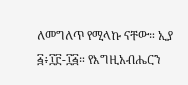ለመግለጥ የሚላኩ ናቸው። ኢያ ፭፥፲፫-፲፭። የእግዚአብሔርን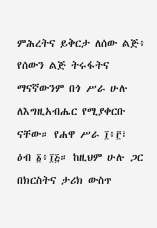ምሕረትና ይቅርታ ለሰው ልጅ፥ የሰውን ልጅ ትሩፋትና ማናኛውንም በጎ ሥራ ሁሉ ለእግዚአብሔር የሚያቀርቡ ናቸው። የሐዋ ሥራ ፲፥፫፣
ዕብ ፩፥፲፭። ከዚህም ሁሉ ጋር በክርስትና ታሪክ ውስጥ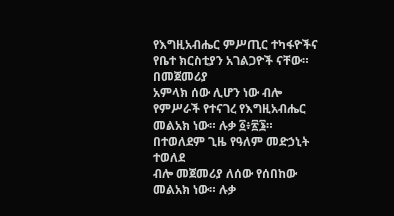የእግዚአብሔር ምሥጢር ተካፋዮችና የቤተ ክርስቲያን አገልጋዮች ናቸው። በመጀመሪያ
አምላክ ሰው ሊሆን ነው ብሎ የምሥራች የተናገረ የእግዚአብሔር መልአክ ነው። ሉቃ ፩፥፳፮። በተወለደም ጊዜ የዓለም መድኃኒት ተወለደ
ብሎ መጀመሪያ ለሰው የሰበከው መልአክ ነው። ሉቃ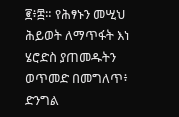፪፥፰። የሕፃኑን መሢህ ሕይወት ለማጥፋት እነ ሄሮድስ ያጠመዱትን ወጥመድ በመግለጥ፥
ድንግል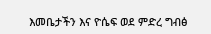እመቤታችን እና ዮሴፍ ወደ ምድረ ግብፅ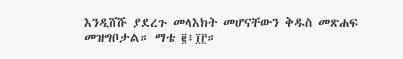እንዲሸሹ ያደረጉ መላእክት መሆናቸውን ቅዱስ መጽሐፍ መዝግቦታል። ማቴ ፪፥፲፫።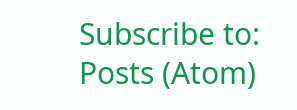Subscribe to:
Posts (Atom)